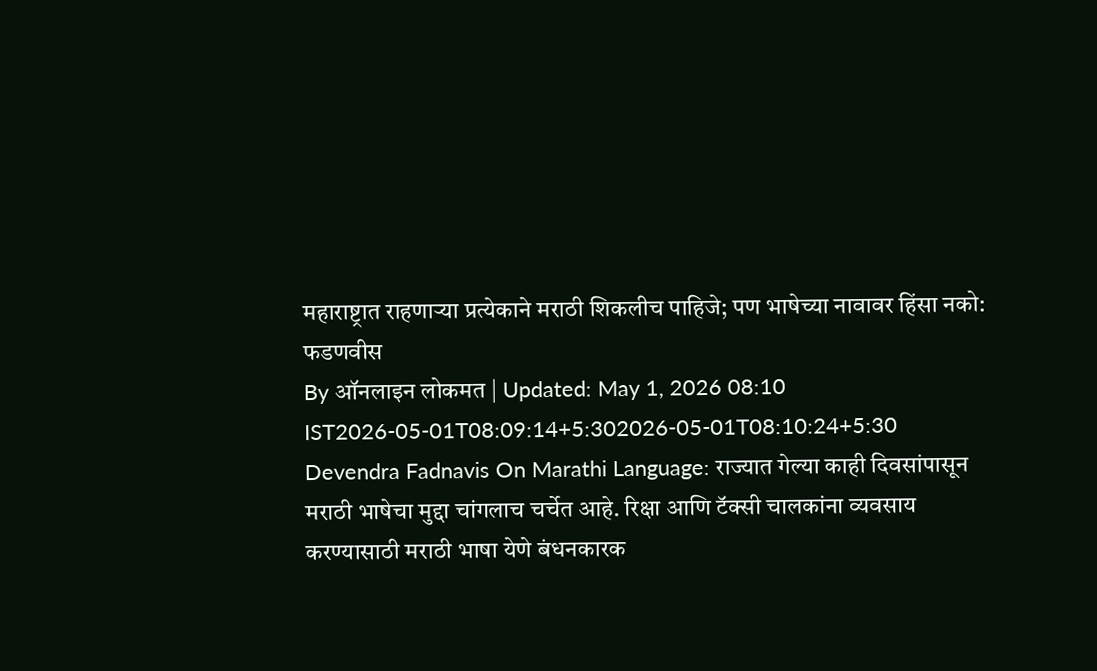महाराष्ट्रात राहणाऱ्या प्रत्येकाने मराठी शिकलीच पाहिजे; पण भाषेच्या नावावर हिंसा नको: फडणवीस
By ऑनलाइन लोकमत | Updated: May 1, 2026 08:10 IST2026-05-01T08:09:14+5:302026-05-01T08:10:24+5:30
Devendra Fadnavis On Marathi Language: राज्यात गेल्या काही दिवसांपासून मराठी भाषेचा मुद्दा चांगलाच चर्चेत आहे. रिक्षा आणि टॅक्सी चालकांना व्यवसाय करण्यासाठी मराठी भाषा येणे बंधनकारक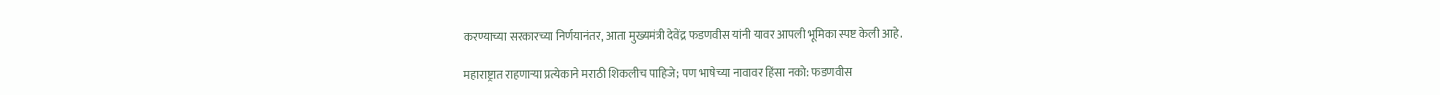करण्याच्या सरकारच्या निर्णयानंतर, आता मुख्यमंत्री देवेंद्र फडणवीस यांनी यावर आपली भूमिका स्पष्ट केली आहे.

महाराष्ट्रात राहणाऱ्या प्रत्येकाने मराठी शिकलीच पाहिजे; पण भाषेच्या नावावर हिंसा नको: फडणवीस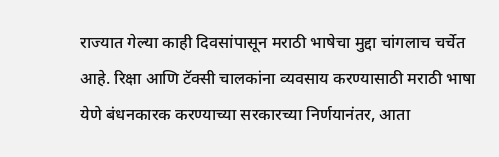राज्यात गेल्या काही दिवसांपासून मराठी भाषेचा मुद्दा चांगलाच चर्चेत आहे. रिक्षा आणि टॅक्सी चालकांना व्यवसाय करण्यासाठी मराठी भाषा येणे बंधनकारक करण्याच्या सरकारच्या निर्णयानंतर, आता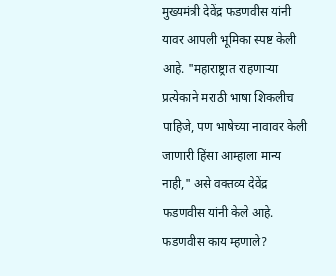मुख्यमंत्री देवेंद्र फडणवीस यांनी यावर आपली भूमिका स्पष्ट केली आहे. "महाराष्ट्रात राहणाऱ्या प्रत्येकाने मराठी भाषा शिकलीच पाहिजे, पण भाषेच्या नावावर केली जाणारी हिंसा आम्हाला मान्य नाही," असे वक्तव्य देवेंद्र फडणवीस यांनी केले आहे.
फडणवीस काय म्हणाले?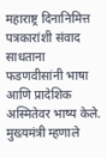महाराष्ट्र दिनानिमित्त पत्रकारांशी संवाद साधताना फडणवीसांनी भाषा आणि प्रादेशिक अस्मितेवर भाष्य केले. मुख्यमंत्री म्हणाले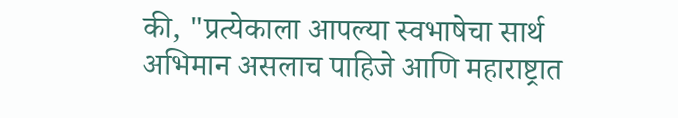की, "प्रत्येकाला आपल्या स्वभाषेचा सार्थ अभिमान असलाच पाहिजे आणि महाराष्ट्रात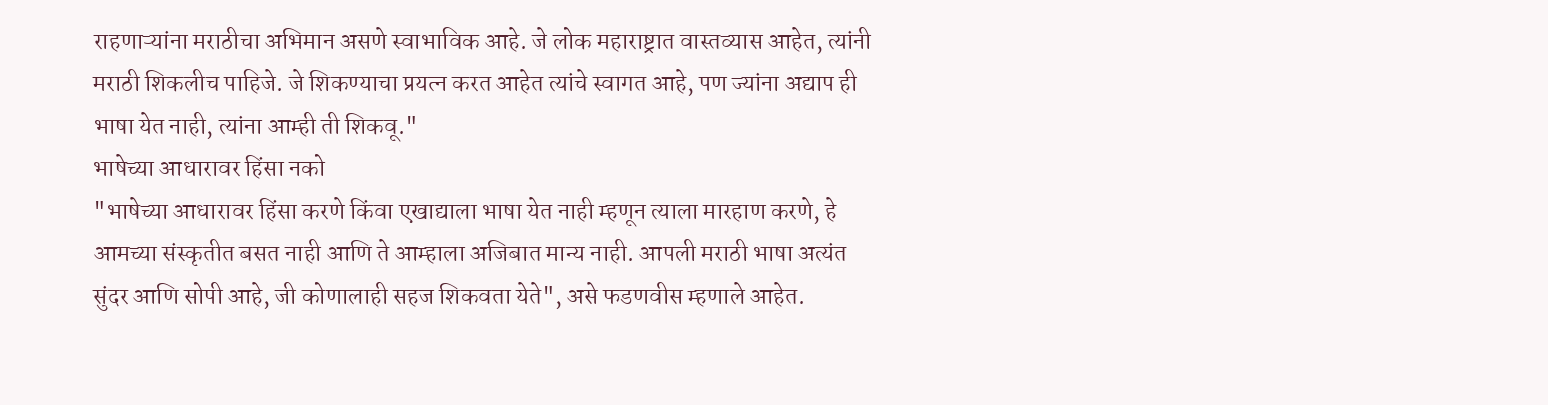राहणाऱ्यांना मराठीचा अभिमान असणे स्वाभाविक आहे. जे लोक महाराष्ट्रात वास्तव्यास आहेत, त्यांनी मराठी शिकलीच पाहिजे. जे शिकण्याचा प्रयत्न करत आहेत त्यांचे स्वागत आहे, पण ज्यांना अद्याप ही भाषा येत नाही, त्यांना आम्ही ती शिकवू."
भाषेच्या आधारावर हिंसा नको
"भाषेच्या आधारावर हिंसा करणे किंवा एखाद्याला भाषा येत नाही म्हणून त्याला मारहाण करणे, हे आमच्या संस्कृतीत बसत नाही आणि ते आम्हाला अजिबात मान्य नाही. आपली मराठी भाषा अत्यंत सुंदर आणि सोपी आहे, जी कोणालाही सहज शिकवता येते", असे फडणवीस म्हणाले आहेत.